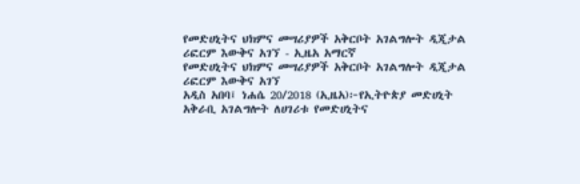የመድሀኒትና ህክምና መሣሪያዎች አቅርቦት አገልግሎት ዲጂታል ሪፎርም እውቅና አገኘ - ኢዜአ አማርኛ
የመድሀኒትና ህክምና መሣሪያዎች አቅርቦት አገልግሎት ዲጂታል ሪፎርም እውቅና አገኘ
አዲስ አበባ፤ ነሐሴ 20/2018 (ኢዜአ)፦የኢትዮጵያ መድሀኒት አቅራቢ አገልግሎት ለሀገሪቱ የመድሀኒትና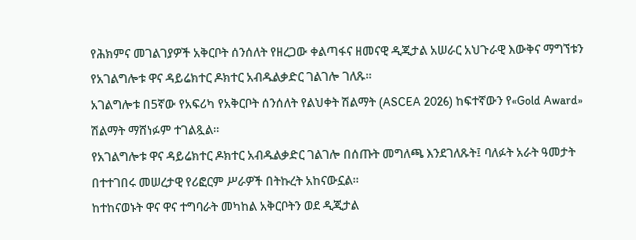የሕክምና መገልገያዎች አቅርቦት ሰንሰለት የዘረጋው ቀልጣፋና ዘመናዊ ዲጂታል አሠራር አህጉራዊ እውቅና ማግኘቱን የአገልግሎቱ ዋና ዳይሬክተር ዶክተር አብዱልቃድር ገልገሎ ገለጹ።
አገልግሎቱ በ5ኛው የአፍሪካ የአቅርቦት ሰንሰለት የልህቀት ሽልማት (ASCEA 2026) ከፍተኛውን የ«Gold Award» ሽልማት ማሸነፉም ተገልጿል።
የአገልግሎቱ ዋና ዳይሬክተር ዶክተር አብዱልቃድር ገልገሎ በሰጡት መግለጫ እንደገለጹት፤ ባለፉት አራት ዓመታት በተተገበሩ መሠረታዊ የሪፎርም ሥራዎች በትኩረት አከናውኗል።
ከተከናወኑት ዋና ዋና ተግባራት መካከል አቅርቦትን ወደ ዲጂታል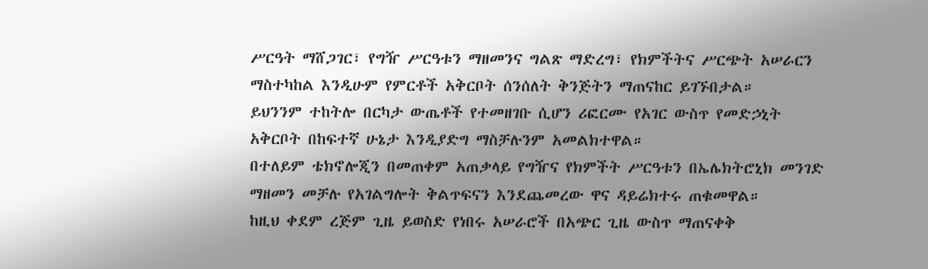ሥርዓት ማሸጋገር፣ የግዥ ሥርዓቱን ማዘመንና ግልጽ ማድረግ፣ የክምችትና ሥርጭት አሠራርን ማስተካከል እንዲሁም የምርቶች አቅርቦት ሰንሰለት ቅንጅትን ማጠናከር ይገኙበታል።
ይህንንም ተከትሎ በርካታ ውጤቶች የተመዘገቡ ሲሆን ሪፎርሙ የአገር ውስጥ የመድኃኒት አቅርቦት በከፍተኛ ሁኔታ እንዲያድግ ማስቻሉንም አመልክተዋል።
በተለይም ቴክኖሎጂን በመጠቀም አጠቃላይ የግዥና የክምችት ሥርዓቱን በኤሌክትሮኒክ መንገድ ማዘመን መቻሉ የአገልግሎት ቅልጥፍናን እንደጨመረው ዋና ዳይሬክተሩ ጠቁመዋል።
ከዚህ ቀደም ረጅም ጊዜ ይወስድ የነበሩ አሠራሮች በአጭር ጊዜ ውስጥ ማጠናቀቅ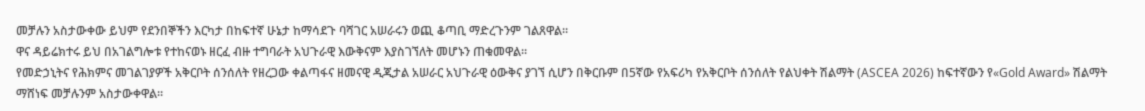መቻሉን አስታውቀው ይህም የደንበኞችን እርካታ በከፍተኛ ሁኔታ ከማሳደጉ ባሻገር አሠራሩን ወጪ ቆጣቢ ማድረጉንም ገልጸዋል።
ዋና ዳይሬክተሩ ይህ በአገልግሎቱ የተከናወኑ ዘርፈ ብዙ ተግባራት አህጉራዊ እውቅናም እያስገኘለት መሆኑን ጠቁመዋል።
የመድኃኒትና የሕክምና መገልገያዎች አቅርቦት ሰንሰለት የዘረጋው ቀልጣፋና ዘመናዊ ዲጂታል አሠራር አህጉራዊ ዕውቅና ያገኘ ሲሆን በቅርቡም በ5ኛው የአፍሪካ የአቅርቦት ሰንሰለት የልህቀት ሽልማት (ASCEA 2026) ከፍተኛውን የ«Gold Award» ሽልማት ማሸነፍ መቻሉንም አስታውቀዋል።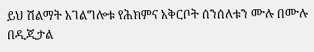ይህ ሽልማት አገልግሎቱ የሕክምና አቅርቦት ሰንሰለቱን ሙሉ በሙሉ በዲጂታል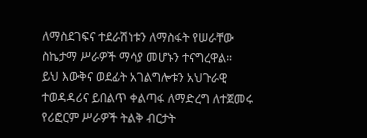ለማስደገፍና ተደራሽነቱን ለማስፋት የሠራቸው ስኬታማ ሥራዎች ማሳያ መሆኑን ተናግረዋል።
ይህ እውቅና ወደፊት አገልግሎቱን አህጉራዊ ተወዳዳሪና ይበልጥ ቀልጣፋ ለማድረግ ለተጀመሩ የሪፎርም ሥራዎች ትልቅ ብርታት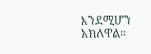እንደሚሆን አክለዋል።